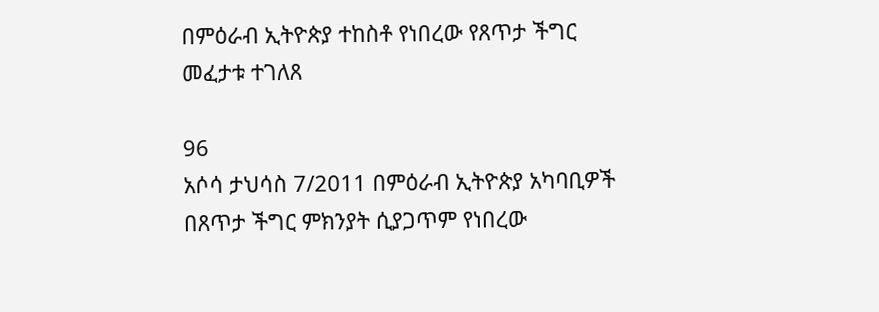በምዕራብ ኢትዮጵያ ተከስቶ የነበረው የጸጥታ ችግር መፈታቱ ተገለጸ

96
አሶሳ ታህሳስ 7/2011 በምዕራብ ኢትዮጵያ አካባቢዎች በጸጥታ ችግር ምክንያት ሲያጋጥም የነበረው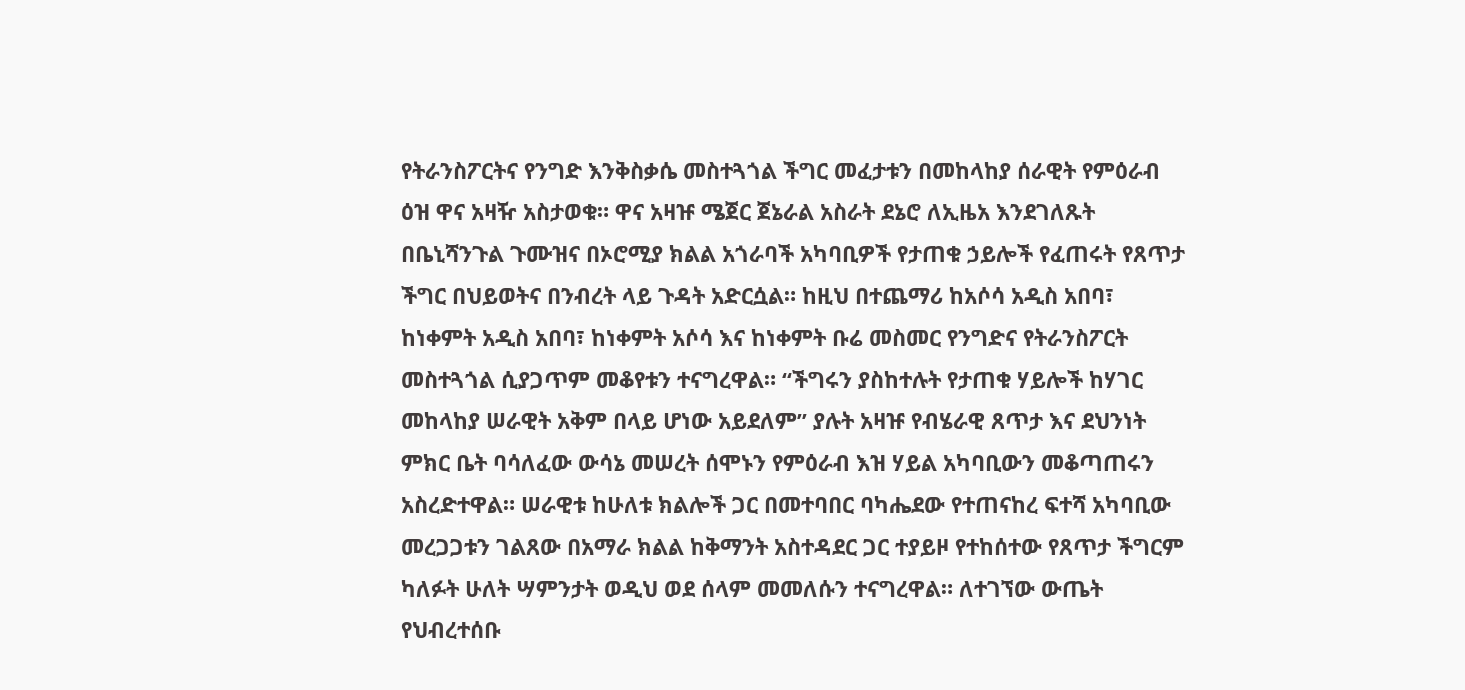የትራንስፖርትና የንግድ እንቅስቃሴ መስተጓጎል ችግር መፈታቱን በመከላከያ ሰራዊት የምዕራብ ዕዝ ዋና አዛዥ አስታወቁ። ዋና አዛዡ ሜጀር ጀኔራል አስራት ደኔሮ ለኢዜአ እንደገለጹት በቤኒሻንጉል ጉሙዝና በኦሮሚያ ክልል አጎራባች አካባቢዎች የታጠቁ ኃይሎች የፈጠሩት የጸጥታ ችግር በህይወትና በንብረት ላይ ጉዳት አድርሷል። ከዚህ በተጨማሪ ከአሶሳ አዲስ አበባ፣ ከነቀምት አዲስ አበባ፣ ከነቀምት አሶሳ እና ከነቀምት ቡሬ መስመር የንግድና የትራንስፖርት መስተጓጎል ሲያጋጥም መቆየቱን ተናግረዋል። “ችግሩን ያስከተሉት የታጠቁ ሃይሎች ከሃገር መከላከያ ሠራዊት አቅም በላይ ሆነው አይደለም” ያሉት አዛዡ የብሄራዊ ጸጥታ እና ደህንነት ምክር ቤት ባሳለፈው ውሳኔ መሠረት ሰሞኑን የምዕራብ እዝ ሃይል አካባቢውን መቆጣጠሩን አስረድተዋል። ሠራዊቱ ከሁለቱ ክልሎች ጋር በመተባበር ባካሔደው የተጠናከረ ፍተሻ አካባቢው መረጋጋቱን ገልጸው በአማራ ክልል ከቅማንት አስተዳደር ጋር ተያይዞ የተከሰተው የጸጥታ ችግርም ካለፉት ሁለት ሣምንታት ወዲህ ወደ ሰላም መመለሱን ተናግረዋል። ለተገኘው ውጤት የህብረተሰቡ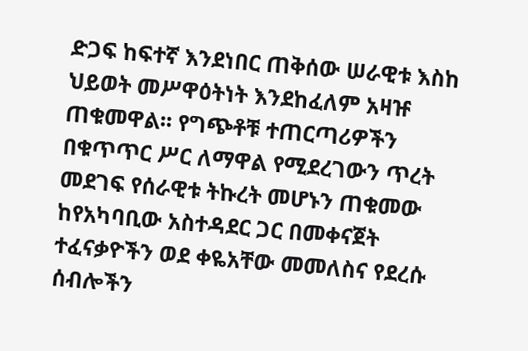ድጋፍ ከፍተኛ እንደነበር ጠቅሰው ሠራዊቱ እስከ ህይወት መሥዋዕትነት እንደከፈለም አዛዡ ጠቁመዋል፡፡ የግጭቶቹ ተጠርጣሪዎችን በቁጥጥር ሥር ለማዋል የሚደረገውን ጥረት መደገፍ የሰራዊቱ ትኩረት መሆኑን ጠቁመው ከየአካባቢው አስተዳደር ጋር በመቀናጀት ተፈናቃዮችን ወደ ቀዬአቸው መመለስና የደረሱ ሰብሎችን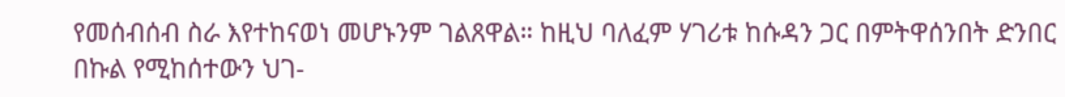የመሰብሰብ ስራ እየተከናወነ መሆኑንም ገልጸዋል። ከዚህ ባለፈም ሃገሪቱ ከሱዳን ጋር በምትዋሰንበት ድንበር በኩል የሚከሰተውን ህገ-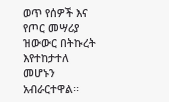ወጥ የሰዎች እና የጦር መሣሪያ ዝውውር በትኩረት እየተከታተለ መሆኑን አብራርተዋል፡፡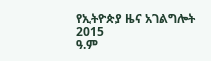የኢትዮጵያ ዜና አገልግሎት
2015
ዓ.ም